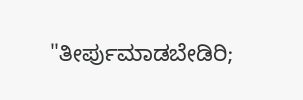"ತೀರ್ಪುಮಾಡಬೇಡಿರಿ;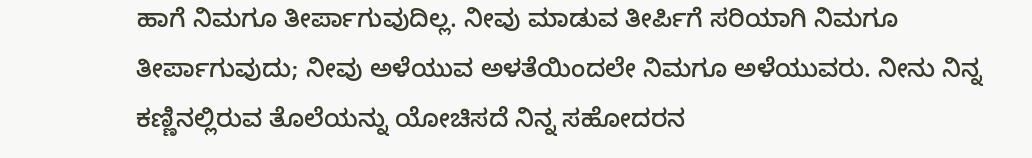ಹಾಗೆ ನಿಮಗೂ ತೀರ್ಪಾಗುವುದಿಲ್ಲ. ನೀವು ಮಾಡುವ ತೀರ್ಪಿಗೆ ಸರಿಯಾಗಿ ನಿಮಗೂ ತೀರ್ಪಾಗುವುದು; ನೀವು ಅಳೆಯುವ ಅಳತೆಯಿಂದಲೇ ನಿಮಗೂ ಅಳೆಯುವರು. ನೀನು ನಿನ್ನ ಕಣ್ಣಿನಲ್ಲಿರುವ ತೊಲೆಯನ್ನು ಯೋಚಿಸದೆ ನಿನ್ನ ಸಹೋದರನ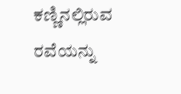ಕಣ್ಣಿನಲ್ಲಿರುವ ರವೆಯನ್ನು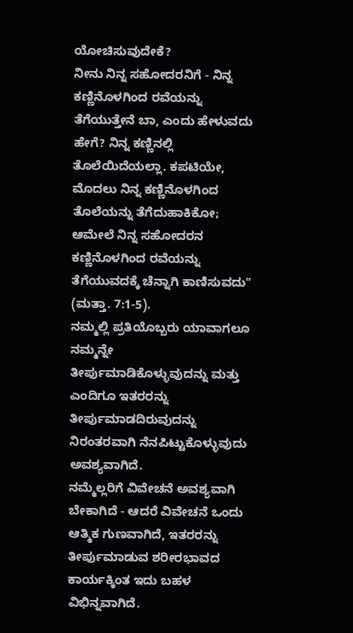ಯೋಚಿಸುವುದೇಕೆ?
ನೀನು ನಿನ್ನ ಸಹೋದರನಿಗೆ - ನಿನ್ನ ಕಣ್ಣಿನೊಳಗಿಂದ ರವೆಯನ್ನು ತೆಗೆಯುತ್ತೇನೆ ಬಾ, ಎಂದು ಹೇಳುವದು ಹೇಗೆ? ನಿನ್ನ ಕಣ್ಣಿನಲ್ಲಿ ತೊಲೆಯಿದೆಯಲ್ಲಾ. ಕಪಟಿಯೇ, ಮೊದಲು ನಿನ್ನ ಕಣ್ಣಿನೊಳಗಿಂದ ತೊಲೆಯನ್ನು ತೆಗೆದುಹಾಕಿಕೋ; ಆಮೇಲೆ ನಿನ್ನ ಸಹೋದರನ ಕಣ್ಣಿನೊಳಗಿಂದ ರವೆಯನ್ನು ತೆಗೆಯುವದಕ್ಕೆ ಚೆನ್ನಾಗಿ ಕಾಣಿಸುವದು" (ಮತ್ತಾ. 7:1-5).
ನಮ್ಮಲ್ಲಿ ಪ್ರತಿಯೊಬ್ಬರು ಯಾವಾಗಲೂ ನಮ್ಮನ್ನೇ ತೀರ್ಪುಮಾಡಿಕೊಳ್ಳುವುದನ್ನು ಮತ್ತು ಎಂದಿಗೂ ಇತರರನ್ನು ತೀರ್ಪುಮಾಡದಿರುವುದನ್ನು ನಿರಂತರವಾಗಿ ನೆನಪಿಟ್ಟುಕೊಳ್ಳುವುದು ಅವಶ್ಯವಾಗಿದೆ.
ನಮ್ಮೆಲ್ಲರಿಗೆ ವಿವೇಚನೆ ಅವಶ್ಯವಾಗಿ ಬೇಕಾಗಿದೆ - ಆದರೆ ವಿವೇಚನೆ ಒಂದು ಆತ್ಮಿಕ ಗುಣವಾಗಿದೆ, ಇತರರನ್ನು ತೀರ್ಪುಮಾಡುವ ಶರೀರಭಾವದ ಕಾರ್ಯಕ್ಕಿಂತ ಇದು ಬಹಳ ವಿಭಿನ್ನವಾಗಿದೆ.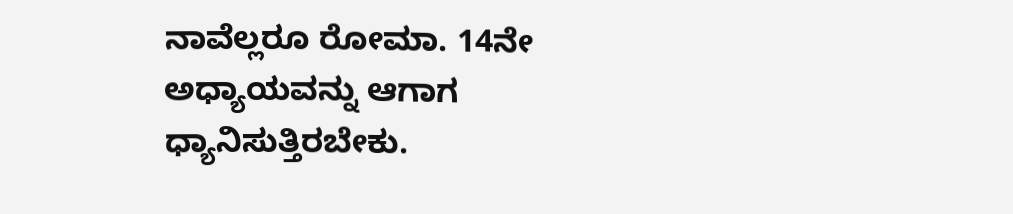ನಾವೆಲ್ಲರೂ ರೋಮಾ. 14ನೇ ಅಧ್ಯಾಯವನ್ನು ಆಗಾಗ ಧ್ಯಾನಿಸುತ್ತಿರಬೇಕು.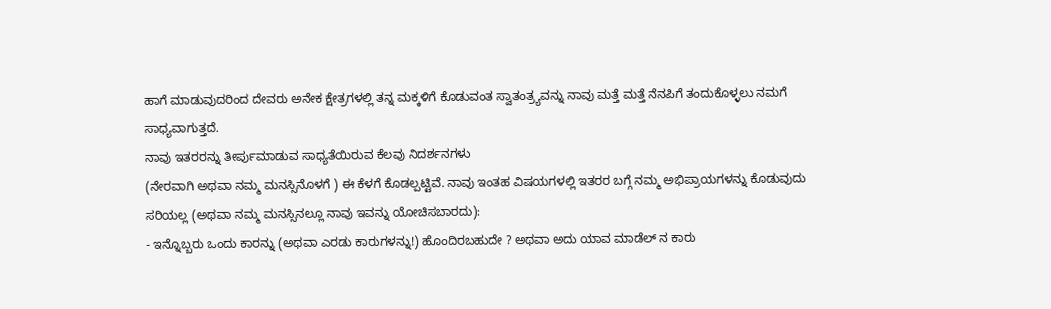ಹಾಗೆ ಮಾಡುವುದರಿಂದ ದೇವರು ಅನೇಕ ಕ್ಷೇತ್ರಗಳಲ್ಲಿ ತನ್ನ ಮಕ್ಕಳಿಗೆ ಕೊಡುವಂತ ಸ್ವಾತಂತ್ರ್ಯವನ್ನು ನಾವು ಮತ್ತೆ ಮತ್ತೆ ನೆನಪಿಗೆ ತಂದುಕೊಳ್ಳಲು ನಮಗೆ ಸಾಧ್ಯವಾಗುತ್ತದೆ.
ನಾವು ಇತರರನ್ನು ತೀರ್ಪುಮಾಡುವ ಸಾಧ್ಯತೆಯಿರುವ ಕೆಲವು ನಿದರ್ಶನಗಳು
(ನೇರವಾಗಿ ಅಥವಾ ನಮ್ಮ ಮನಸ್ಸಿನೊಳಗೆ ) ಈ ಕೆಳಗೆ ಕೊಡಲ್ಪಟ್ಟಿವೆ. ನಾವು ಇಂತಹ ವಿಷಯಗಳಲ್ಲಿ ಇತರರ ಬಗ್ಗೆ ನಮ್ಮ ಅಭಿಪ್ರಾಯಗಳನ್ನು ಕೊಡುವುದು ಸರಿಯಲ್ಲ (ಅಥವಾ ನಮ್ಮ ಮನಸ್ಸಿನಲ್ಲೂ ನಾವು ಇವನ್ನು ಯೋಚಿಸಬಾರದು):
- ಇನ್ನೊಬ್ಬರು ಒಂದು ಕಾರನ್ನು (ಅಥವಾ ಎರಡು ಕಾರುಗಳನ್ನು!) ಹೊಂದಿರಬಹುದೇ ? ಅಥವಾ ಅದು ಯಾವ ಮಾಡೆಲ್ ನ ಕಾರು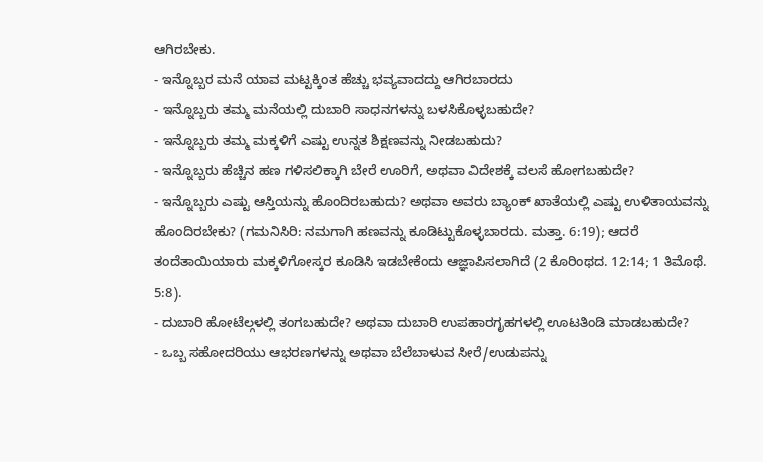ಆಗಿರಬೇಕು.
- ಇನ್ನೊಬ್ಬರ ಮನೆ ಯಾವ ಮಟ್ಟಕ್ಕಿಂತ ಹೆಚ್ಚು ಭವ್ಯವಾದದ್ದು ಆಗಿರಬಾರದು
- ಇನ್ನೊಬ್ಬರು ತಮ್ಮ ಮನೆಯಲ್ಲಿ ದುಬಾರಿ ಸಾಧನಗಳನ್ನು ಬಳಸಿಕೊಳ್ಳಬಹುದೇ?
- ಇನ್ನೊಬ್ಬರು ತಮ್ಮ ಮಕ್ಕಳಿಗೆ ಎಷ್ಟು ಉನ್ನತ ಶಿಕ್ಷಣವನ್ನು ನೀಡಬಹುದು?
- ಇನ್ನೊಬ್ಬರು ಹೆಚ್ಚಿನ ಹಣ ಗಳಿಸಲಿಕ್ಕಾಗಿ ಬೇರೆ ಊರಿಗೆ, ಅಥವಾ ವಿದೇಶಕ್ಕೆ ವಲಸೆ ಹೋಗಬಹುದೇ?
- ಇನ್ನೊಬ್ಬರು ಎಷ್ಟು ಆಸ್ತಿಯನ್ನು ಹೊಂದಿರಬಹುದು? ಅಥವಾ ಅವರು ಬ್ಯಾಂಕ್ ಖಾತೆಯಲ್ಲಿ ಎಷ್ಟು ಉಳಿತಾಯವನ್ನು ಹೊಂದಿರಬೇಕು? (ಗಮನಿಸಿರಿ: ನಮಗಾಗಿ ಹಣವನ್ನು ಕೂಡಿಟ್ಟುಕೊಳ್ಳಬಾರದು. ಮತ್ತಾ. 6:19); ಆದರೆ ತಂದೆತಾಯಿಯಾರು ಮಕ್ಕಳಿಗೋಸ್ಕರ ಕೂಡಿಸಿ ಇಡಬೇಕೆಂದು ಆಜ್ಞಾಪಿಸಲಾಗಿದೆ (2 ಕೊರಿಂಥದ. 12:14; 1 ತಿಮೊಥೆ. 5:8).
- ದುಬಾರಿ ಹೋಟೆಲ್ಗಳಲ್ಲಿ ತಂಗಬಹುದೇ? ಅಥವಾ ದುಬಾರಿ ಉಪಹಾರಗೃಹಗಳಲ್ಲಿ ಊಟತಿಂಡಿ ಮಾಡಬಹುದೇ?
- ಒಬ್ಬ ಸಹೋದರಿಯು ಆಭರಣಗಳನ್ನು ಅಥವಾ ಬೆಲೆಬಾಳುವ ಸೀರೆ/ಉಡುಪನ್ನು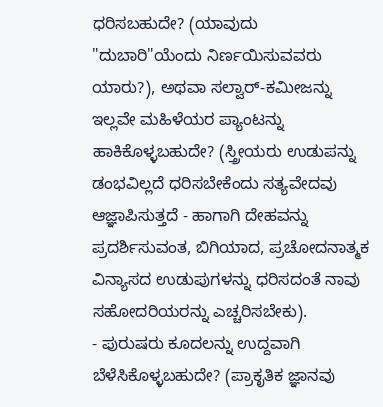ಧರಿಸಬಹುದೇ? (ಯಾವುದು "ದುಬಾರಿ"ಯೆಂದು ನಿರ್ಣಯಿಸುವವರು ಯಾರು?), ಅಥವಾ ಸಲ್ವಾರ್-ಕಮೀಜನ್ನು ಇಲ್ಲವೇ ಮಹಿಳೆಯರ ಪ್ಯಾಂಟನ್ನು ಹಾಕಿಕೊಳ್ಳಬಹುದೇ? (ಸ್ತ್ರೀಯರು ಉಡುಪನ್ನು ಡಂಭವಿಲ್ಲದೆ ಧರಿಸಬೇಕೆಂದು ಸತ್ಯವೇದವು ಆಜ್ಞಾಪಿಸುತ್ತದೆ - ಹಾಗಾಗಿ ದೇಹವನ್ನು ಪ್ರದರ್ಶಿಸುವಂತ, ಬಿಗಿಯಾದ, ಪ್ರಚೋದನಾತ್ಮಕ ವಿನ್ಯಾಸದ ಉಡುಪುಗಳನ್ನು ಧರಿಸದಂತೆ ನಾವು ಸಹೋದರಿಯರನ್ನು ಎಚ್ಚರಿಸಬೇಕು).
- ಪುರುಷರು ಕೂದಲನ್ನು ಉದ್ದವಾಗಿ ಬೆಳೆಸಿಕೊಳ್ಳಬಹುದೇ? (ಪ್ರಾಕೃತಿಕ ಜ್ಞಾನವು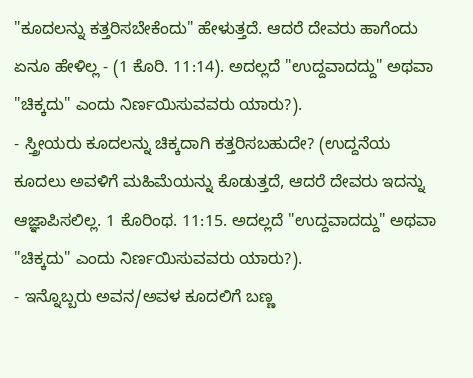"ಕೂದಲನ್ನು ಕತ್ತರಿಸಬೇಕೆಂದು" ಹೇಳುತ್ತದೆ. ಆದರೆ ದೇವರು ಹಾಗೆಂದು ಏನೂ ಹೇಳಿಲ್ಲ - (1 ಕೊರಿ. 11:14). ಅದಲ್ಲದೆ "ಉದ್ದವಾದದ್ದು" ಅಥವಾ "ಚಿಕ್ಕದು" ಎಂದು ನಿರ್ಣಯಿಸುವವರು ಯಾರು?).
- ಸ್ತ್ರೀಯರು ಕೂದಲನ್ನು ಚಿಕ್ಕದಾಗಿ ಕತ್ತರಿಸಬಹುದೇ? (ಉದ್ದನೆಯ ಕೂದಲು ಅವಳಿಗೆ ಮಹಿಮೆಯನ್ನು ಕೊಡುತ್ತದೆ, ಆದರೆ ದೇವರು ಇದನ್ನು ಆಜ್ಞಾಪಿಸಲಿಲ್ಲ. 1 ಕೊರಿಂಥ. 11:15. ಅದಲ್ಲದೆ "ಉದ್ದವಾದದ್ದು" ಅಥವಾ "ಚಿಕ್ಕದು" ಎಂದು ನಿರ್ಣಯಿಸುವವರು ಯಾರು?).
- ಇನ್ನೊಬ್ಬರು ಅವನ/ಅವಳ ಕೂದಲಿಗೆ ಬಣ್ಣ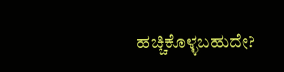ಹಚ್ಚಿಕೊಳ್ಳಬಹುದೇ?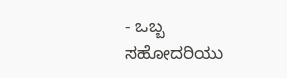- ಒಬ್ಬ ಸಹೋದರಿಯು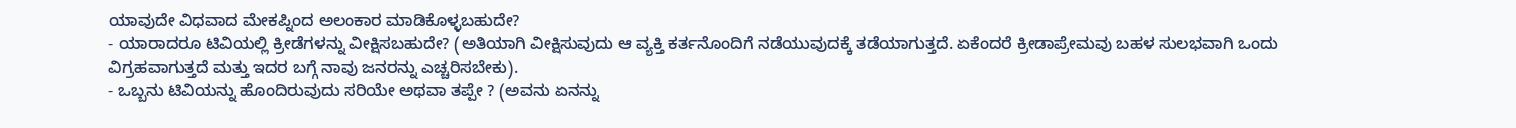ಯಾವುದೇ ವಿಧವಾದ ಮೇಕಪ್ನಿಂದ ಅಲಂಕಾರ ಮಾಡಿಕೊಳ್ಳಬಹುದೇ?
- ಯಾರಾದರೂ ಟಿವಿಯಲ್ಲಿ ಕ್ರೀಡೆಗಳನ್ನು ವೀಕ್ಷಿಸಬಹುದೇ? (ಅತಿಯಾಗಿ ವೀಕ್ಷಿಸುವುದು ಆ ವ್ಯಕ್ತಿ ಕರ್ತನೊಂದಿಗೆ ನಡೆಯುವುದಕ್ಕೆ ತಡೆಯಾಗುತ್ತದೆ. ಏಕೆಂದರೆ ಕ್ರೀಡಾಪ್ರೇಮವು ಬಹಳ ಸುಲಭವಾಗಿ ಒಂದು ವಿಗ್ರಹವಾಗುತ್ತದೆ ಮತ್ತು ಇದರ ಬಗ್ಗೆ ನಾವು ಜನರನ್ನು ಎಚ್ಚರಿಸಬೇಕು).
- ಒಬ್ಬನು ಟಿವಿಯನ್ನು ಹೊಂದಿರುವುದು ಸರಿಯೇ ಅಥವಾ ತಪ್ಪೇ ? (ಅವನು ಏನನ್ನು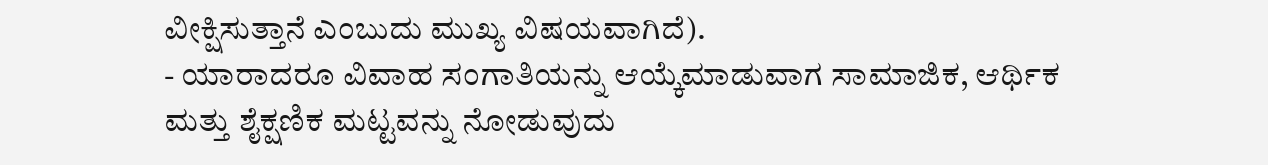ವೀಕ್ಷಿಸುತ್ತಾನೆ ಎಂಬುದು ಮುಖ್ಯ ವಿಷಯವಾಗಿದೆ).
- ಯಾರಾದರೂ ವಿವಾಹ ಸಂಗಾತಿಯನ್ನು ಆಯ್ಕೆಮಾಡುವಾಗ ಸಾಮಾಜಿಕ, ಆರ್ಥಿಕ ಮತ್ತು ಶೈಕ್ಷಣಿಕ ಮಟ್ಟವನ್ನು ನೋಡುವುದು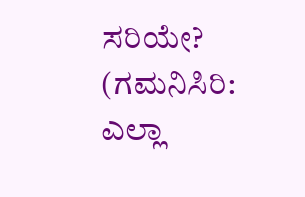ಸರಿಯೇ? (ಗಮನಿಸಿರಿ: ಎಲ್ಲಾ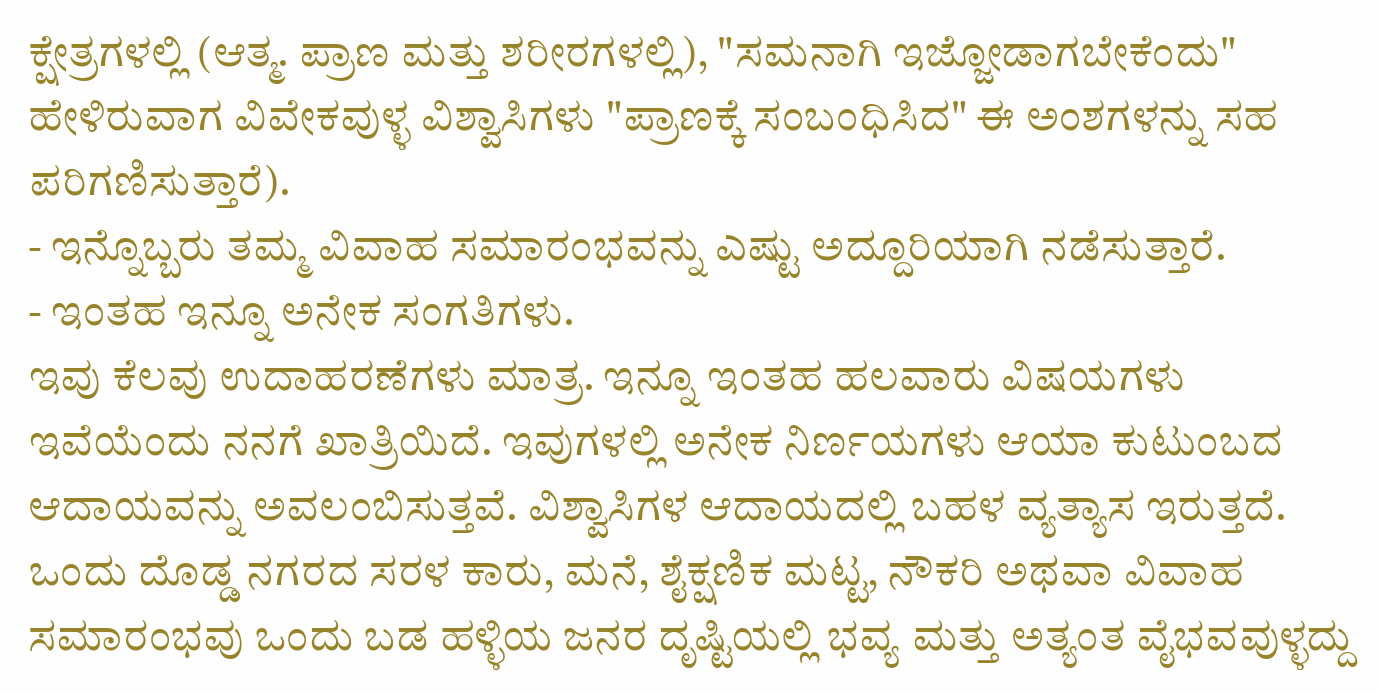ಕ್ಷೇತ್ರಗಳಲ್ಲಿ (ಆತ್ಮ. ಪ್ರಾಣ ಮತ್ತು ಶರೀರಗಳಲ್ಲಿ), "ಸಮನಾಗಿ ಇಜ್ಜೋಡಾಗಬೇಕೆಂದು" ಹೇಳಿರುವಾಗ ವಿವೇಕವುಳ್ಳ ವಿಶ್ವಾಸಿಗಳು "ಪ್ರಾಣಕ್ಕೆ ಸಂಬಂಧಿಸಿದ" ಈ ಅಂಶಗಳನ್ನು ಸಹ ಪರಿಗಣಿಸುತ್ತಾರೆ).
- ಇನ್ನೊಬ್ಬರು ತಮ್ಮ ವಿವಾಹ ಸಮಾರಂಭವನ್ನು ಎಷ್ಟು ಅದ್ದೂರಿಯಾಗಿ ನಡೆಸುತ್ತಾರೆ.
- ಇಂತಹ ಇನ್ನೂ ಅನೇಕ ಸಂಗತಿಗಳು.
ಇವು ಕೆಲವು ಉದಾಹರಣೆಗಳು ಮಾತ್ರ. ಇನ್ನೂ ಇಂತಹ ಹಲವಾರು ವಿಷಯಗಳು ಇವೆಯೆಂದು ನನಗೆ ಖಾತ್ರಿಯಿದೆ. ಇವುಗಳಲ್ಲಿ ಅನೇಕ ನಿರ್ಣಯಗಳು ಆಯಾ ಕುಟುಂಬದ ಆದಾಯವನ್ನು ಅವಲಂಬಿಸುತ್ತವೆ. ವಿಶ್ವಾಸಿಗಳ ಆದಾಯದಲ್ಲಿ ಬಹಳ ವ್ಯತ್ಯಾಸ ಇರುತ್ತದೆ. ಒಂದು ದೊಡ್ಡ ನಗರದ ಸರಳ ಕಾರು, ಮನೆ, ಶೈಕ್ಷಣಿಕ ಮಟ್ಟ, ನೌಕರಿ ಅಥವಾ ವಿವಾಹ ಸಮಾರಂಭವು ಒಂದು ಬಡ ಹಳ್ಳಿಯ ಜನರ ದೃಷ್ಟಿಯಲ್ಲಿ ಭವ್ಯ ಮತ್ತು ಅತ್ಯಂತ ವೈಭವವುಳ್ಳದ್ದು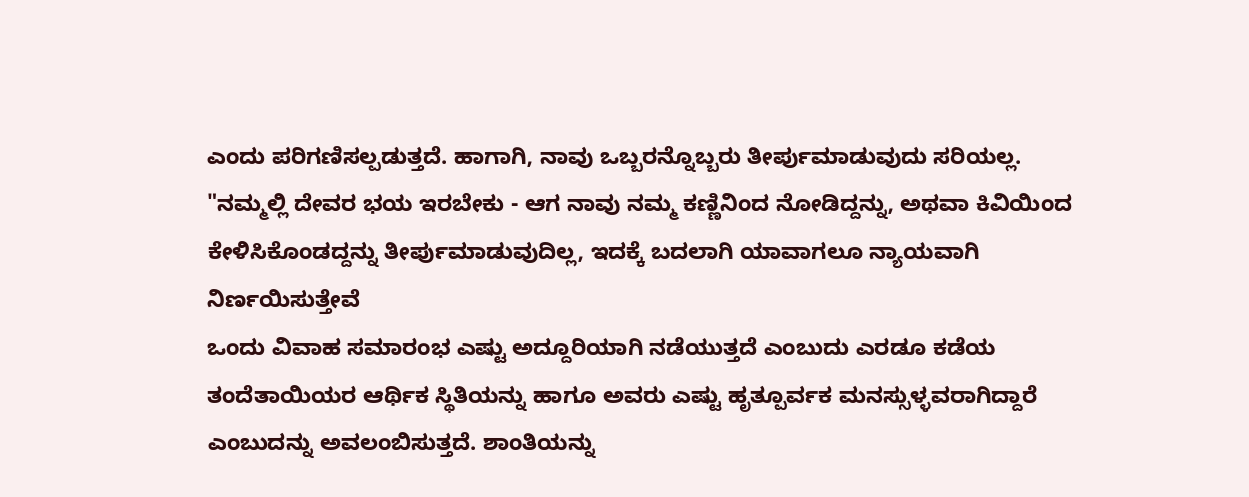ಎಂದು ಪರಿಗಣಿಸಲ್ಪಡುತ್ತದೆ. ಹಾಗಾಗಿ, ನಾವು ಒಬ್ಬರನ್ನೊಬ್ಬರು ತೀರ್ಪುಮಾಡುವುದು ಸರಿಯಲ್ಲ.
"ನಮ್ಮಲ್ಲಿ ದೇವರ ಭಯ ಇರಬೇಕು - ಆಗ ನಾವು ನಮ್ಮ ಕಣ್ಣಿನಿಂದ ನೋಡಿದ್ದನ್ನು, ಅಥವಾ ಕಿವಿಯಿಂದ ಕೇಳಿಸಿಕೊಂಡದ್ದನ್ನು ತೀರ್ಪುಮಾಡುವುದಿಲ್ಲ, ಇದಕ್ಕೆ ಬದಲಾಗಿ ಯಾವಾಗಲೂ ನ್ಯಾಯವಾಗಿ ನಿರ್ಣಯಿಸುತ್ತೇವೆ
ಒಂದು ವಿವಾಹ ಸಮಾರಂಭ ಎಷ್ಟು ಅದ್ದೂರಿಯಾಗಿ ನಡೆಯುತ್ತದೆ ಎಂಬುದು ಎರಡೂ ಕಡೆಯ ತಂದೆತಾಯಿಯರ ಆರ್ಥಿಕ ಸ್ಥಿತಿಯನ್ನು ಹಾಗೂ ಅವರು ಎಷ್ಟು ಹೃತ್ಪೂರ್ವಕ ಮನಸ್ಸುಳ್ಳವರಾಗಿದ್ದಾರೆ ಎಂಬುದನ್ನು ಅವಲಂಬಿಸುತ್ತದೆ. ಶಾಂತಿಯನ್ನು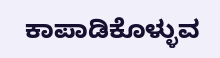ಕಾಪಾಡಿಕೊಳ್ಳುವ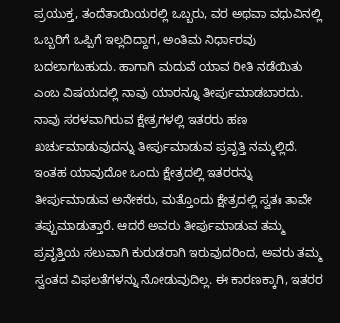ಪ್ರಯುಕ್ತ, ತಂದೆತಾಯಿಯರಲ್ಲಿ ಒಬ್ಬರು, ವರ ಅಥವಾ ವಧುವಿನಲ್ಲಿ ಒಬ್ಬರಿಗೆ ಒಪ್ಪಿಗೆ ಇಲ್ಲದಿದ್ದಾಗ, ಅಂತಿಮ ನಿರ್ಧಾರವು ಬದಲಾಗಬಹುದು. ಹಾಗಾಗಿ ಮದುವೆ ಯಾವ ರೀತಿ ನಡೆಯಿತು ಎಂಬ ವಿಷಯದಲ್ಲಿ ನಾವು ಯಾರನ್ನೂ ತೀರ್ಪುಮಾಡಬಾರದು.
ನಾವು ಸರಳವಾಗಿರುವ ಕ್ಷೇತ್ರಗಳಲ್ಲಿ ಇತರರು ಹಣ ಖರ್ಚುಮಾಡುವುದನ್ನು ತೀರ್ಪುಮಾಡುವ ಪ್ರವೃತ್ತಿ ನಮ್ಮಲ್ಲಿದೆ. ಇಂತಹ ಯಾವುದೋ ಒಂದು ಕ್ಷೇತ್ರದಲ್ಲಿ ಇತರರನ್ನು ತೀರ್ಪುಮಾಡುವ ಅನೇಕರು, ಮತ್ತೊಂದು ಕ್ಷೇತ್ರದಲ್ಲಿ ಸ್ವತಃ ತಾವೇ ತಪ್ಪುಮಾಡುತ್ತಾರೆ. ಆದರೆ ಅವರು ತೀರ್ಪುಮಾಡುವ ತಮ್ಮ ಪ್ರವೃತ್ತಿಯ ಸಲುವಾಗಿ ಕುರುಡರಾಗಿ ಇರುವುದರಿಂದ, ಅವರು ತಮ್ಮ ಸ್ವಂತದ ವಿಫಲತೆಗಳನ್ನು ನೋಡುವುದಿಲ್ಲ. ಈ ಕಾರಣಕ್ಕಾಗಿ, ಇತರರ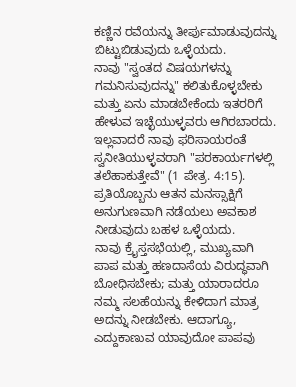ಕಣ್ಣಿನ ರವೆಯನ್ನು ತೀರ್ಪುಮಾಡುವುದನ್ನು ಬಿಟ್ಟುಬಿಡುವುದು ಒಳ್ಳೆಯದು.
ನಾವು "ಸ್ವಂತದ ವಿಷಯಗಳನ್ನು ಗಮನಿಸುವುದನ್ನು" ಕಲಿತುಕೊಳ್ಳಬೇಕು ಮತ್ತು ಏನು ಮಾಡಬೇಕೆಂದು ಇತರರಿಗೆ ಹೇಳುವ ಇಚ್ಛೆಯುಳ್ಳವರು ಆಗಿರಬಾರದು. ಇಲ್ಲವಾದರೆ ನಾವು ಫರಿಸಾಯರಂತೆ ಸ್ವನೀತಿಯುಳ್ಳವರಾಗಿ "ಪರಕಾರ್ಯಗಳಲ್ಲಿ ತಲೆಹಾಕುತ್ತೇವೆ" (1 ಪೇತ್ರ. 4:15). ಪ್ರತಿಯೊಬ್ಬನು ಆತನ ಮನಸ್ಸಾಕ್ಷಿಗೆ ಅನುಗುಣವಾಗಿ ನಡೆಯಲು ಅವಕಾಶ ನೀಡುವುದು ಬಹಳ ಒಳ್ಳೆಯದು.
ನಾವು ಕ್ರೈಸ್ತಸಭೆಯಲ್ಲಿ, ಮುಖ್ಯವಾಗಿ ಪಾಪ ಮತ್ತು ಹಣದಾಸೆಯ ವಿರುದ್ಧವಾಗಿ ಬೋಧಿಸಬೇಕು; ಮತ್ತು ಯಾರಾದರೂ ನಮ್ಮ ಸಲಹೆಯನ್ನು ಕೇಳಿದಾಗ ಮಾತ್ರ ಅದನ್ನು ನೀಡಬೇಕು. ಆದಾಗ್ಯೂ, ಎದ್ದುಕಾಣುವ ಯಾವುದೋ ಪಾಪವು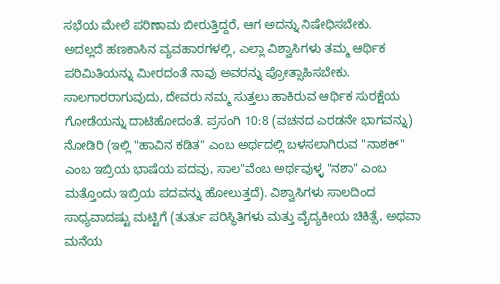ಸಭೆಯ ಮೇಲೆ ಪರಿಣಾಮ ಬೀರುತ್ತಿದ್ದರೆ, ಆಗ ಅದನ್ನು ನಿಷೇಧಿಸಬೇಕು.
ಅದಲ್ಲದೆ ಹಣಕಾಸಿನ ವ್ಯವಹಾರಗಳಲ್ಲಿ, ಎಲ್ಲಾ ವಿಶ್ವಾಸಿಗಳು ತಮ್ಮ ಆರ್ಥಿಕ ಪರಿಮಿತಿಯನ್ನು ಮೀರದಂತೆ ನಾವು ಅವರನ್ನು ಪ್ರೋತ್ಸಾಹಿಸಬೇಕು. ಸಾಲಗಾರರಾಗುವುದು, ದೇವರು ನಮ್ಮ ಸುತ್ತಲು ಹಾಕಿರುವ ಆರ್ಥಿಕ ಸುರಕ್ಷೆಯ ಗೋಡೆಯನ್ನು ದಾಟಿಹೋದಂತೆ. ಪ್ರಸಂಗಿ 10:8 (ವಚನದ ಎರಡನೇ ಭಾಗವನ್ನು) ನೋಡಿರಿ (ಇಲ್ಲಿ "ಹಾವಿನ ಕಡಿತ" ಎಂಬ ಅರ್ಥದಲ್ಲಿ ಬಳಸಲಾಗಿರುವ "ನಾಶಕ್" ಎಂಬ ಇಬ್ರಿಯ ಭಾಷೆಯ ಪದವು, ಸಾಲ"ವೆಂಬ ಅರ್ಥವುಳ್ಳ "ನಶಾ" ಎಂಬ ಮತ್ತೊಂದು ಇಬ್ರಿಯ ಪದವನ್ನು ಹೋಲುತ್ತದೆ). ವಿಶ್ವಾಸಿಗಳು ಸಾಲದಿಂದ ಸಾಧ್ಯವಾದಷ್ಟು ಮಟ್ಟಿಗೆ (ತುರ್ತು ಪರಿಸ್ಥಿತಿಗಳು ಮತ್ತು ವೈದ್ಯಕೀಯ ಚಿಕಿತ್ಸೆ, ಅಥವಾ ಮನೆಯ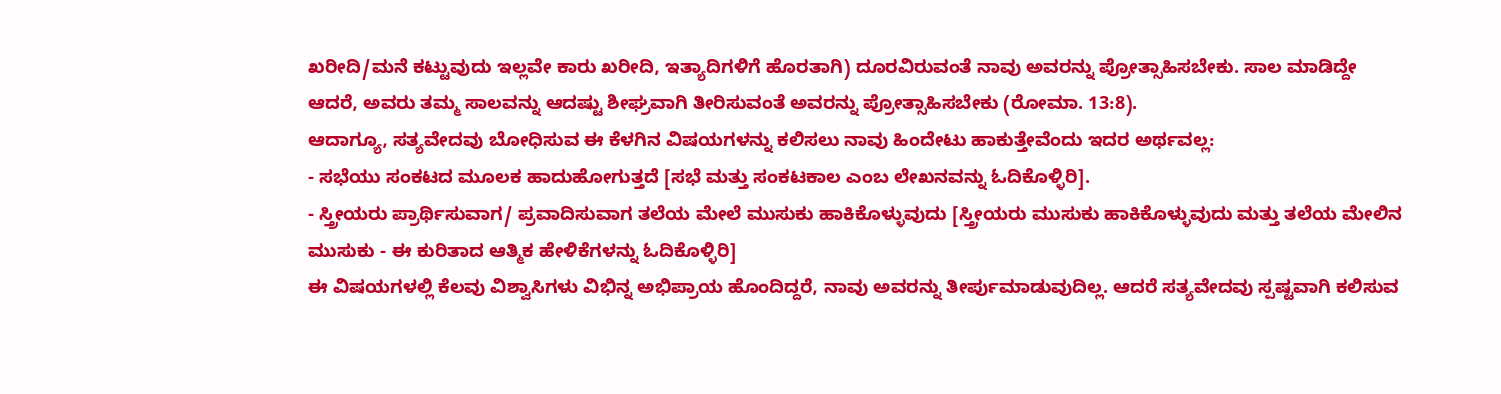ಖರೀದಿ/ಮನೆ ಕಟ್ಟುವುದು ಇಲ್ಲವೇ ಕಾರು ಖರೀದಿ, ಇತ್ಯಾದಿಗಳಿಗೆ ಹೊರತಾಗಿ) ದೂರವಿರುವಂತೆ ನಾವು ಅವರನ್ನು ಪ್ರೋತ್ಸಾಹಿಸಬೇಕು. ಸಾಲ ಮಾಡಿದ್ದೇ ಆದರೆ, ಅವರು ತಮ್ಮ ಸಾಲವನ್ನು ಆದಷ್ಟು ಶೀಘ್ರವಾಗಿ ತೀರಿಸುವಂತೆ ಅವರನ್ನು ಪ್ರೋತ್ಸಾಹಿಸಬೇಕು (ರೋಮಾ. 13:8).
ಆದಾಗ್ಯೂ, ಸತ್ಯವೇದವು ಬೋಧಿಸುವ ಈ ಕೆಳಗಿನ ವಿಷಯಗಳನ್ನು ಕಲಿಸಲು ನಾವು ಹಿಂದೇಟು ಹಾಕುತ್ತೇವೆಂದು ಇದರ ಅರ್ಥವಲ್ಲ:
- ಸಭೆಯು ಸಂಕಟದ ಮೂಲಕ ಹಾದುಹೋಗುತ್ತದೆ [ಸಭೆ ಮತ್ತು ಸಂಕಟಕಾಲ ಎಂಬ ಲೇಖನವನ್ನು ಓದಿಕೊಳ್ಳಿರಿ].
- ಸ್ತ್ರೀಯರು ಪ್ರಾರ್ಥಿಸುವಾಗ/ ಪ್ರವಾದಿಸುವಾಗ ತಲೆಯ ಮೇಲೆ ಮುಸುಕು ಹಾಕಿಕೊಳ್ಳುವುದು [ಸ್ತ್ರೀಯರು ಮುಸುಕು ಹಾಕಿಕೊಳ್ಳುವುದು ಮತ್ತು ತಲೆಯ ಮೇಲಿನ ಮುಸುಕು - ಈ ಕುರಿತಾದ ಆತ್ಮಿಕ ಹೇಳಿಕೆಗಳನ್ನು ಓದಿಕೊಳ್ಳಿರಿ]
ಈ ವಿಷಯಗಳಲ್ಲಿ ಕೆಲವು ವಿಶ್ವಾಸಿಗಳು ವಿಭಿನ್ನ ಅಭಿಪ್ರಾಯ ಹೊಂದಿದ್ದರೆ, ನಾವು ಅವರನ್ನು ತೀರ್ಪುಮಾಡುವುದಿಲ್ಲ. ಆದರೆ ಸತ್ಯವೇದವು ಸ್ಪಷ್ಟವಾಗಿ ಕಲಿಸುವ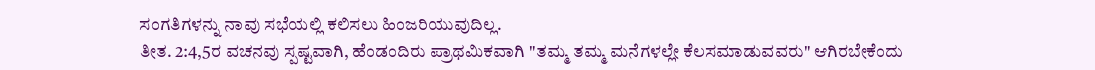ಸಂಗತಿಗಳನ್ನು ನಾವು ಸಭೆಯಲ್ಲಿ ಕಲಿಸಲು ಹಿಂಜರಿಯುವುದಿಲ್ಲ.
ತೀತ. 2:4,5ರ ವಚನವು ಸ್ಪಷ್ಟವಾಗಿ, ಹೆಂಡಂದಿರು ಪ್ರಾಥಮಿಕವಾಗಿ "ತಮ್ಮ ತಮ್ಮ ಮನೆಗಳಲ್ಲೇ ಕೆಲಸಮಾಡುವವರು" ಆಗಿರಬೇಕೆಂದು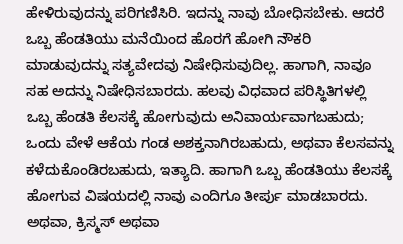ಹೇಳಿರುವುದನ್ನು ಪರಿಗಣಿಸಿರಿ. ಇದನ್ನು ನಾವು ಬೋಧಿಸಬೇಕು. ಆದರೆ ಒಬ್ಬ ಹೆಂಡತಿಯು ಮನೆಯಿಂದ ಹೊರಗೆ ಹೋಗಿ ನೌಕರಿ ಮಾಡುವುದನ್ನು ಸತ್ಯವೇದವು ನಿಷೇಧಿಸುವುದಿಲ್ಲ. ಹಾಗಾಗಿ, ನಾವೂ ಸಹ ಅದನ್ನು ನಿಷೇಧಿಸಬಾರದು. ಹಲವು ವಿಧವಾದ ಪರಿಸ್ಥಿತಿಗಳಲ್ಲಿ ಒಬ್ಬ ಹೆಂಡತಿ ಕೆಲಸಕ್ಕೆ ಹೋಗುವುದು ಅನಿವಾರ್ಯವಾಗಬಹುದು; ಒಂದು ವೇಳೆ ಆಕೆಯ ಗಂಡ ಅಶಕ್ತನಾಗಿರಬಹುದು, ಅಥವಾ ಕೆಲಸವನ್ನು ಕಳೆದುಕೊಂಡಿರಬಹುದು, ಇತ್ಯಾದಿ. ಹಾಗಾಗಿ ಒಬ್ಬ ಹೆಂಡತಿಯು ಕೆಲಸಕ್ಕೆ ಹೋಗುವ ವಿಷಯದಲ್ಲಿ ನಾವು ಎಂದಿಗೂ ತೀರ್ಪು ಮಾಡಬಾರದು.
ಅಥವಾ, ಕ್ರಿಸ್ಮಸ್ ಅಥವಾ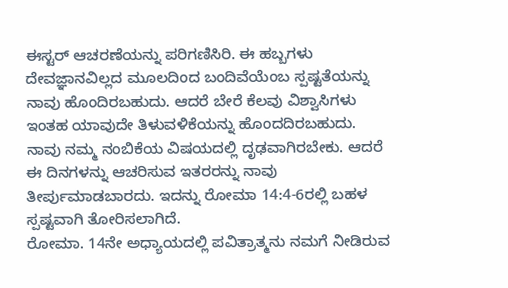ಈಸ್ಟರ್ ಆಚರಣೆಯನ್ನು ಪರಿಗಣಿಸಿರಿ. ಈ ಹಬ್ಬಗಳು ದೇವಜ್ಞಾನವಿಲ್ಲದ ಮೂಲದಿಂದ ಬಂದಿವೆಯೆಂಬ ಸ್ಪಷ್ಟತೆಯನ್ನು ನಾವು ಹೊಂದಿರಬಹುದು. ಆದರೆ ಬೇರೆ ಕೆಲವು ವಿಶ್ವಾಸಿಗಳು ಇಂತಹ ಯಾವುದೇ ತಿಳುವಳಿಕೆಯನ್ನು ಹೊಂದದಿರಬಹುದು.
ನಾವು ನಮ್ಮ ನಂಬಿಕೆಯ ವಿಷಯದಲ್ಲಿ ದೃಢವಾಗಿರಬೇಕು. ಆದರೆ ಈ ದಿನಗಳನ್ನು ಆಚರಿಸುವ ಇತರರನ್ನು ನಾವು ತೀರ್ಪುಮಾಡಬಾರದು. ಇದನ್ನು ರೋಮಾ 14:4-6ರಲ್ಲಿ ಬಹಳ ಸ್ಪಷ್ಟವಾಗಿ ತೋರಿಸಲಾಗಿದೆ.
ರೋಮಾ. 14ನೇ ಅಧ್ಯಾಯದಲ್ಲಿ ಪವಿತ್ರಾತ್ಮನು ನಮಗೆ ನೀಡಿರುವ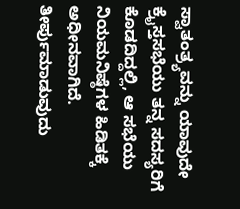ಸ್ವಾತಂತ್ರ್ಯವನ್ನು ಯಾವುದೇ ಕ್ರೈಸ್ತಸಭೆಯು ತನ್ನ ಸದಸ್ಯರಿಗೆ ಕೊಡದಿದ್ದಲ್ಲಿ, ಆ ಸಭೆಯು ನಿಯಮನಿಷ್ಠೆಗಳ ಹಿಡಿತಕ್ಕೆ ಅಧೀನವಾಗಿದೆ.
ತೀರ್ಪುಮಾಡುವುದು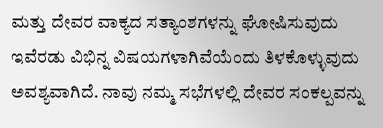ಮತ್ತು ದೇವರ ವಾಕ್ಯದ ಸತ್ಯಾಂಶಗಳನ್ನು ಘೋಷಿಸುವುದು ಇವೆರಡು ವಿಭಿನ್ನ ವಿಷಯಗಳಾಗಿವೆಯೆಂದು ತಿಳಕೊಳ್ಳುವುದು ಅವಶ್ಯವಾಗಿದೆ. ನಾವು ನಮ್ಮ ಸಭೆಗಳಲ್ಲಿ ದೇವರ ಸಂಕಲ್ಪವನ್ನು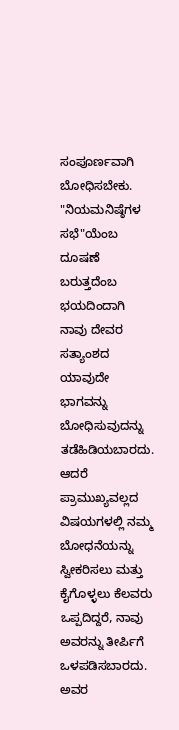ಸಂಪೂರ್ಣವಾಗಿ ಬೋಧಿಸಬೇಕು. "ನಿಯಮನಿಷ್ಠೆಗಳ ಸಭೆ"ಯೆಂಬ ದೂಷಣೆ ಬರುತ್ತದೆಂಬ ಭಯದಿಂದಾಗಿ ನಾವು ದೇವರ ಸತ್ಯಾಂಶದ ಯಾವುದೇ ಭಾಗವನ್ನು ಬೋಧಿಸುವುದನ್ನು ತಡೆಹಿಡಿಯಬಾರದು. ಆದರೆ ಪ್ರಾಮುಖ್ಯವಲ್ಲದ ವಿಷಯಗಳಲ್ಲಿ ನಮ್ಮ ಬೋಧನೆಯನ್ನು ಸ್ವೀಕರಿಸಲು ಮತ್ತು ಕೈಗೊಳ್ಳಲು ಕೆಲವರು ಒಪ್ಪದಿದ್ದರೆ, ನಾವು ಅವರನ್ನು ತೀರ್ಪಿಗೆ ಒಳಪಡಿಸಬಾರದು. ಅವರ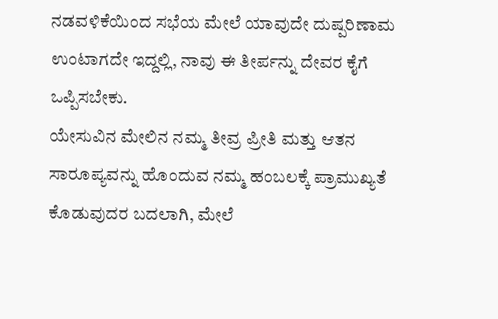ನಡವಳಿಕೆಯಿಂದ ಸಭೆಯ ಮೇಲೆ ಯಾವುದೇ ದುಷ್ಪರಿಣಾಮ ಉಂಟಾಗದೇ ಇದ್ದಲ್ಲಿ, ನಾವು ಈ ತೀರ್ಪನ್ನು ದೇವರ ಕೈಗೆ ಒಪ್ಪಿಸಬೇಕು.
ಯೇಸುವಿನ ಮೇಲಿನ ನಮ್ಮ ತೀವ್ರ ಪ್ರೀತಿ ಮತ್ತು ಆತನ ಸಾರೂಪ್ಯವನ್ನು ಹೊಂದುವ ನಮ್ಮ ಹಂಬಲಕ್ಕೆ ಪ್ರಾಮುಖ್ಯತೆ ಕೊಡುವುದರ ಬದಲಾಗಿ, ಮೇಲೆ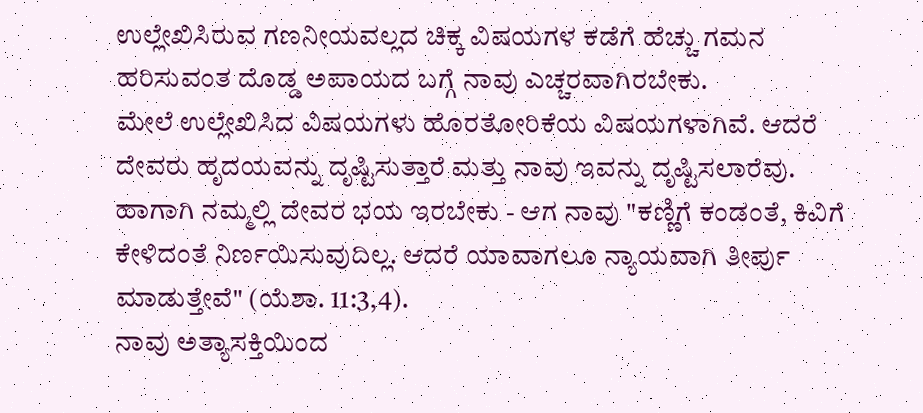ಉಲ್ಲೇಖಿಸಿರುವ ಗಣನೀಯವಲ್ಲದ ಚಿಕ್ಕ ವಿಷಯಗಳ ಕಡೆಗೆ ಹೆಚ್ಚು ಗಮನ ಹರಿಸುವಂತ ದೊಡ್ಡ ಅಪಾಯದ ಬಗ್ಗೆ ನಾವು ಎಚ್ಚರವಾಗಿರಬೇಕು.
ಮೇಲೆ ಉಲ್ಲೇಖಿಸಿದ ವಿಷಯಗಳು ಹೊರತೋರಿಕೆಯ ವಿಷಯಗಳಾಗಿವೆ. ಆದರೆ ದೇವರು ಹೃದಯವನ್ನು ದೃಷ್ಟಿಸುತ್ತಾರೆ ಮತ್ತು ನಾವು ಇವನ್ನು ದೃಷ್ಟಿಸಲಾರೆವು. ಹಾಗಾಗಿ ನಮ್ಮಲ್ಲಿ ದೇವರ ಭಯ ಇರಬೇಕು - ಆಗ ನಾವು "ಕಣ್ಣಿಗೆ ಕಂಡಂತೆ, ಕಿವಿಗೆ ಕೇಳಿದಂತೆ ನಿರ್ಣಯಿಸುವುದಿಲ್ಲ. ಆದರೆ ಯಾವಾಗಲೂ ನ್ಯಾಯವಾಗಿ ತೀರ್ಪು ಮಾಡುತ್ತೇವೆ" (ಯೆಶಾ. 11:3,4).
ನಾವು ಅತ್ಯಾಸಕ್ತಿಯಿಂದ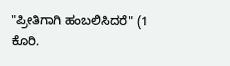"ಪ್ರೀತಿಗಾಗಿ ಹಂಬಲಿಸಿದರೆ" (1 ಕೊರಿ.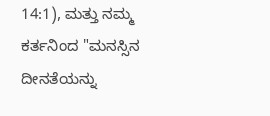14:1), ಮತ್ತು ನಮ್ಮ ಕರ್ತನಿಂದ "ಮನಸ್ಸಿನ ದೀನತೆಯನ್ನು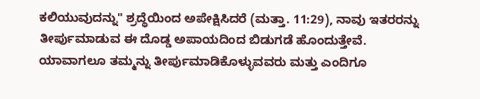ಕಲಿಯುವುದನ್ನು" ಶ್ರದ್ಧೆಯಿಂದ ಅಪೇಕ್ಷಿಸಿದರೆ (ಮತ್ತಾ. 11:29), ನಾವು ಇತರರನ್ನು ತೀರ್ಪುಮಾಡುವ ಈ ದೊಡ್ಡ ಅಪಾಯದಿಂದ ಬಿಡುಗಡೆ ಹೊಂದುತ್ತೇವೆ.
ಯಾವಾಗಲೂ ತಮ್ಮನ್ನು ತೀರ್ಪುಮಾಡಿಕೊಳ್ಳುವವರು ಮತ್ತು ಎಂದಿಗೂ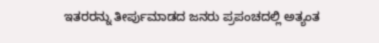ಇತರರನ್ನು ತೀರ್ಪುಮಾಡದ ಜನರು ಪ್ರಪಂಚದಲ್ಲಿ ಅತ್ಯಂತ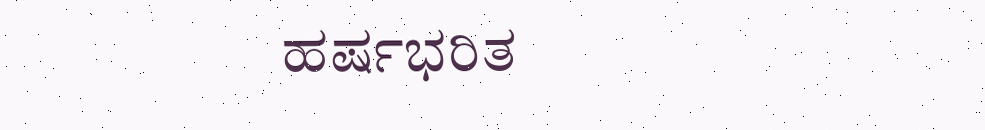ಹರ್ಷಭರಿತ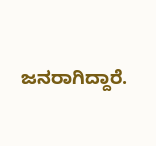ಜನರಾಗಿದ್ದಾರೆ.